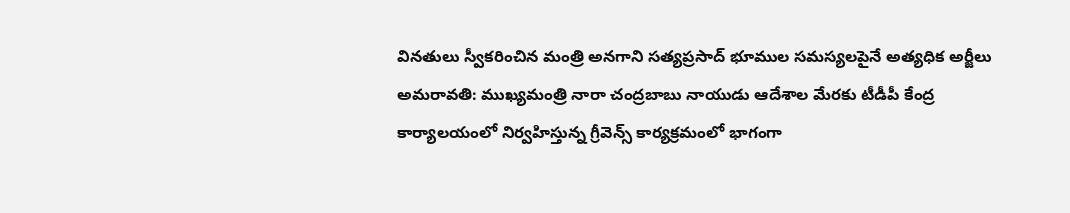వినతులు స్వీకరించిన మంత్రి అనగాని సత్యప్రసాద్ భూముల సమస్యలపైనే అత్యధిక అర్జీలు అమరావతి: ముఖ్యమంత్రి నారా చంద్రబాబు నాయుడు ఆదేశాల మేరకు టీడీపీ కేంద్ర కార్యాలయంలో నిర్వహిస్తున్న గ్రీవెన్స్ కార్యక్రమంలో భాగంగా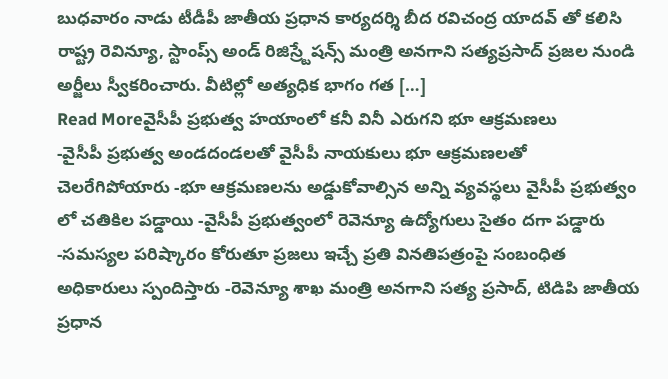బుధవారం నాడు టీడీపీ జాతీయ ప్రధాన కార్యదర్శి బీద రవిచంద్ర యాదవ్ తో కలిసి రాష్ట్ర రెవిన్యూ, స్టాంప్స్ అండ్ రిజిస్ర్టేషన్స్ మంత్రి అనగాని సత్యప్రసాద్ ప్రజల నుండి అర్జీలు స్వీకరించారు. వీటిల్లో అత్యధిక భాగం గత […]
Read Moreవైసీపీ ప్రభుత్వ హయాంలో కనీ వినీ ఎరుగని భూ ఆక్రమణలు
-వైసీపీ ప్రభుత్వ అండదండలతో వైసీపీ నాయకులు భూ ఆక్రమణలతో చెలరేగిపోయారు -భూ ఆక్రమణలను అడ్డుకోవాల్సిన అన్ని వ్యవస్థలు వైసీపీ ప్రభుత్వం లో చతికిల పడ్డాయి -వైసీపీ ప్రభుత్వంలో రెవెన్యూ ఉద్యోగులు సైతం దగా పడ్డారు -సమస్యల పరిష్కారం కోరుతూ ప్రజలు ఇచ్చే ప్రతి వినతిపత్రంపై సంబంధిత అధికారులు స్పందిస్తారు -రెవెన్యూ శాఖ మంత్రి అనగాని సత్య ప్రసాద్, టిడిపి జాతీయ ప్రధాన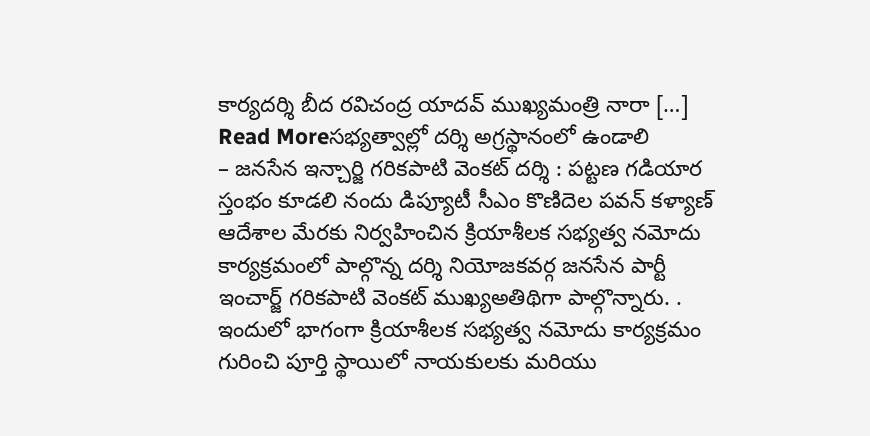కార్యదర్శి బీద రవిచంద్ర యాదవ్ ముఖ్యమంత్రి నారా […]
Read Moreసభ్యత్వాల్లో దర్శి అగ్రస్థానంలో ఉండాలి
– జనసేన ఇన్చార్జి గరికపాటి వెంకట్ దర్శి : పట్టణ గడియార స్తంభం కూడలి నందు డిప్యూటీ సీఎం కొణిదెల పవన్ కళ్యాణ్ ఆదేశాల మేరకు నిర్వహించిన క్రియాశీలక సభ్యత్వ నమోదు కార్యక్రమంలో పాల్గొన్న దర్శి నియోజకవర్గ జనసేన పార్టీ ఇంచార్జ్ గరికపాటి వెంకట్ ముఖ్యఅతిథిగా పాల్గొన్నారు. . ఇందులో భాగంగా క్రియాశీలక సభ్యత్వ నమోదు కార్యక్రమం గురించి పూర్తి స్థాయిలో నాయకులకు మరియు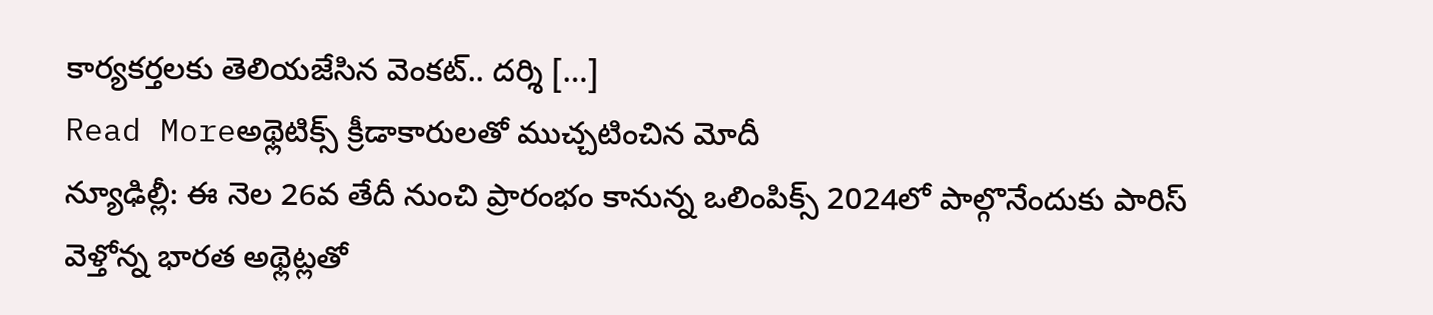కార్యకర్తలకు తెలియజేసిన వెంకట్.. దర్శి […]
Read Moreఅథ్లెటిక్స్ క్రీడాకారులతో ముచ్చటించిన మోదీ
న్యూఢిల్లీ: ఈ నెల 26వ తేదీ నుంచి ప్రారంభం కానున్న ఒలింపిక్స్ 2024లో పాల్గొనేందుకు పారిస్ వెళ్తోన్న భారత అథ్లెట్లతో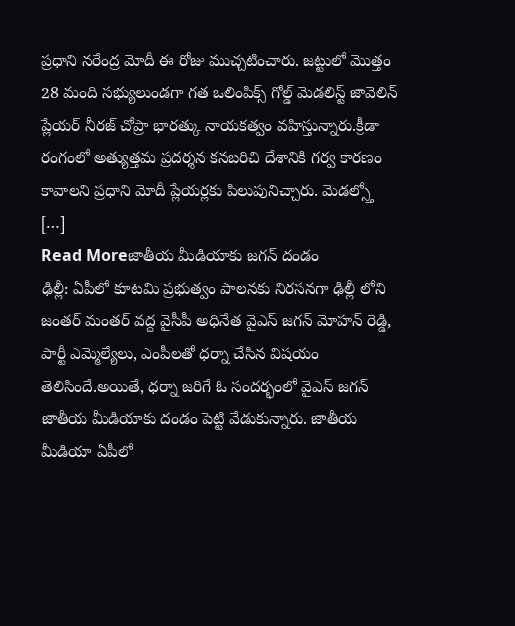ప్రధాని నరేంద్ర మోదీ ఈ రోజు ముచ్చటించారు. జట్టులో మొత్తం 28 మంది సభ్యులుండగా గత ఒలింపిక్స్ గోల్డ్ మెడలిస్ట్ జావెలిన్ ప్లేయర్ నీరజ్ చోప్రా భారత్కు నాయకత్వం వహిస్తున్నారు.క్రీడా రంగంలో అత్యుత్తమ ప్రదర్శన కనబరిచి దేశానికి గర్వ కారణం కావాలని ప్రధాని మోదీ ప్లేయర్లకు పిలుపునిచ్చారు. మెడల్స్తో […]
Read Moreజాతీయ మీడియాకు జగన్ దండం
ఢిల్లీ: ఏపీలో కూటమి ప్రభుత్వం పాలనకు నిరసనగా ఢిల్లీ లోని జంతర్ మంతర్ వద్ద వైసీపీ అధినేత వైఎస్ జగన్ మోహన్ రెడ్డి, పార్టీ ఎమ్మెల్యేలు, ఎంపీలతో ధర్నా చేసిన విషయం తెలిసిందే.అయితే, ధర్నా జరిగే ఓ సందర్భంలో వైఎస్ జగన్ జాతీయ మీడియాకు దండం పెట్టి వేడుకున్నారు. జాతీయ మీడియా ఏపీలో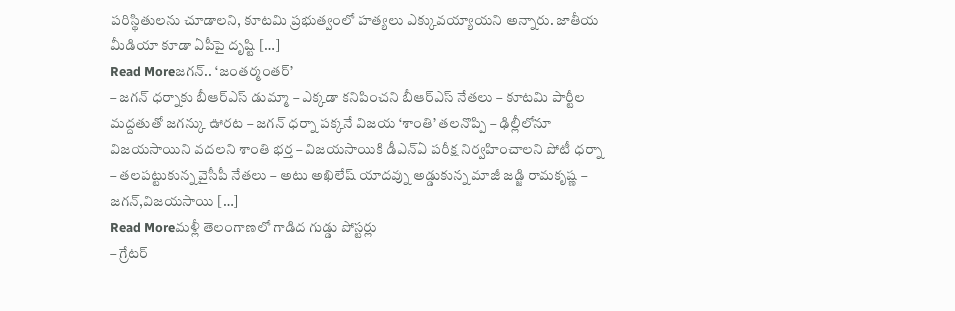పరిస్థితులను చూడాలని, కూటమి ప్రభుత్వంలో హత్యలు ఎక్కువయ్యాయని అన్నారు. జాతీయ మీడియా కూడా ఏపీపై దృష్టి […]
Read Moreజగన్.. ‘జంతర్మంతర్’
– జగన్ ధర్నాకు బీఆర్ఎస్ డుమ్మా – ఎక్కడా కనిపించని బీఆర్ఎస్ నేతలు – కూటమి పార్టీల మద్దతుతో జగన్కు ఊరట – జగన్ ధర్నా పక్కనే విజయ ‘శాంతి’ తలనొప్పి – ఢిల్లీలోనూ విజయసాయిని వదలని శాంతి భర్త – విజయసాయికి డీఎన్ఏ పరీక్ష నిర్వహించాలని పోటీ ధర్నా – తలపట్టుకున్న వైసీపీ నేతలు – అటు అఖిలేష్ యాదవ్ను అడ్డుకున్న మాజీ జడ్జి రామకృష్ణ – జగన్,విజయసాయి […]
Read Moreమళ్లీ తెలంగాణలో గాడిద గుడ్డు పోస్టర్లు
– గ్రేటర్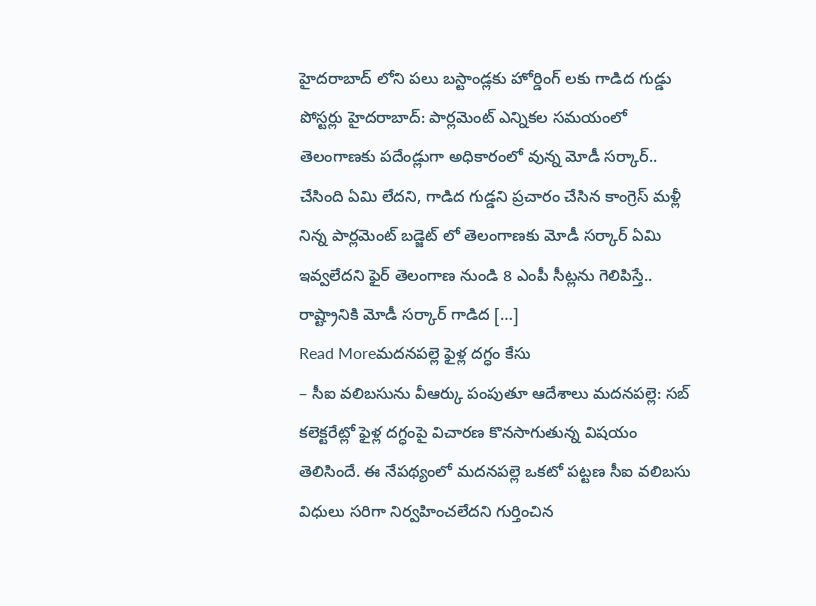హైదరాబాద్ లోని పలు బస్టాండ్లకు హోర్డింగ్ లకు గాడిద గుడ్డు పోస్టర్లు హైదరాబాద్: పార్లమెంట్ ఎన్నికల సమయంలో తెలంగాణకు పదేండ్లుగా అధికారంలో వున్న మోడీ సర్కార్.. చేసింది ఏమి లేదని, గాడిద గుడ్డని ప్రచారం చేసిన కాంగ్రెస్ మళ్లీ నిన్న పార్లమెంట్ బడ్జెట్ లో తెలంగాణకు మోడీ సర్కార్ ఏమి ఇవ్వలేదని ఫైర్ తెలంగాణ నుండి 8 ఎంపీ సీట్లను గెలిపిస్తే.. రాష్ట్రానికి మోడీ సర్కార్ గాడిద […]
Read Moreమదనపల్లె ఫైళ్ల దగ్ధం కేసు
– సీఐ వలిబసును వీఆర్కు పంపుతూ ఆదేశాలు మదనపల్లె: సబ్ కలెక్టరేట్లో ఫైళ్ల దగ్ధంపై విచారణ కొనసాగుతున్న విషయం తెలిసిందే. ఈ నేపథ్యంలో మదనపల్లె ఒకటో పట్టణ సీఐ వలిబసు విధులు సరిగా నిర్వహించలేదని గుర్తించిన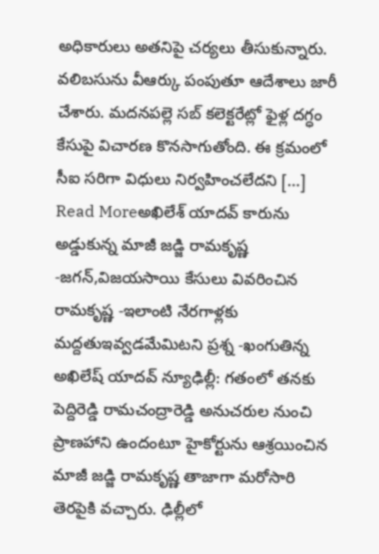అధికారులు అతనిపై చర్యలు తీసుకున్నారు. వలిబసును వీఆర్కు పంపుతూ ఆదేశాలు జారీ చేశారు. మదనపల్లె సబ్ కలెక్టరేట్లో ఫైళ్ల దగ్ధం కేసుపై విచారణ కొనసాగుతోంది. ఈ క్రమంలో సీఐ సరిగా విధులు నిర్వహించలేదని […]
Read Moreఅఖిలేశ్ యాదవ్ కారును అడ్డుకున్న మాజీ జడ్జి రామకృష్ణ
-జగన్,విజయసాయి కేసులు వివరించిన రామకృష్ణ -ఇలాంటి నేరగాళ్లకు మద్దతుఇవ్వడమేమిటని ప్రశ్న -ఖంగుతిన్న అఖిలేష్ యాదవ్ న్యూఢిల్లీ: గతంలో తనకు పెద్దిరెడ్డి రామచంద్రారెడ్డి అనుచరుల నుంచి ప్రాణహాని ఉందంటూ హైకోర్టును ఆశ్రయించిన మాజీ జడ్జి రామకృష్ణ తాజాగా మరోసారి తెరపైకి వచ్చారు. ఢిల్లీలో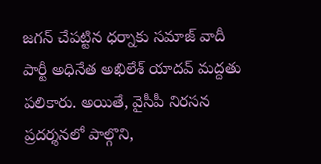జగన్ చేపట్టిన ధర్నాకు సమాజ్ వాదీ పార్టీ అధినేత అఖిలేశ్ యాదవ్ మద్దతు పలికారు. అయితే, వైసీపీ నిరసన ప్రదర్శనలో పాల్గొని,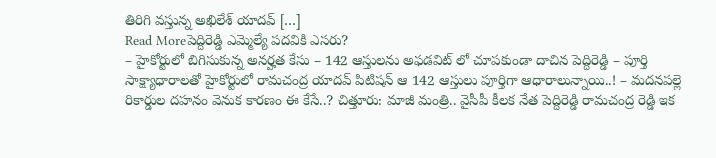తిరిగి వస్తున్న అఖిలేశ్ యాదవ్ […]
Read Moreపెద్దిరెడ్డి ఎమ్మెల్యే పదవికి ఎసరు?
– హైకోర్టులో బిగిసుకున్న అనర్హత కేసు – 142 ఆస్తులను అఫడవిట్ లో చూపకుండా దాచిన పెద్దిరెడ్డి – పూర్తి సాక్ష్యాధారాలతో హైకోర్టులో రామచంద్ర యాదవ్ పిటిషన్ ఆ 142 ఆస్తులు పూర్తిగా ఆధారాలున్నాయి..! – మదనపల్లె రికార్డుల దహనం వెనుక కారణం ఈ కేసే..? చిత్తూరు: మాజీ మంత్రి.. వైసీపీ కీలక నేత పెద్దిరెడ్డి రామచంద్ర రెడ్డి ఇక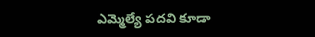ఎమ్మెల్యే పదవి కూడా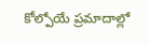కోల్పోయే ప్రమాదాల్లో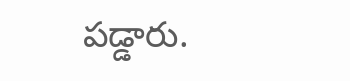పడ్డారు.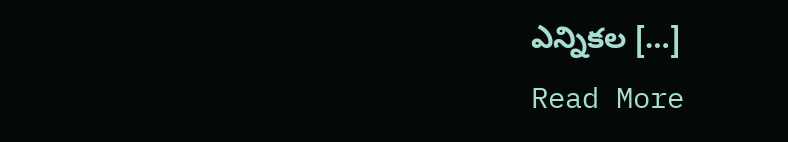ఎన్నికల […]
Read More